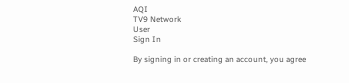AQI
TV9 Network
User
Sign In

By signing in or creating an account, you agree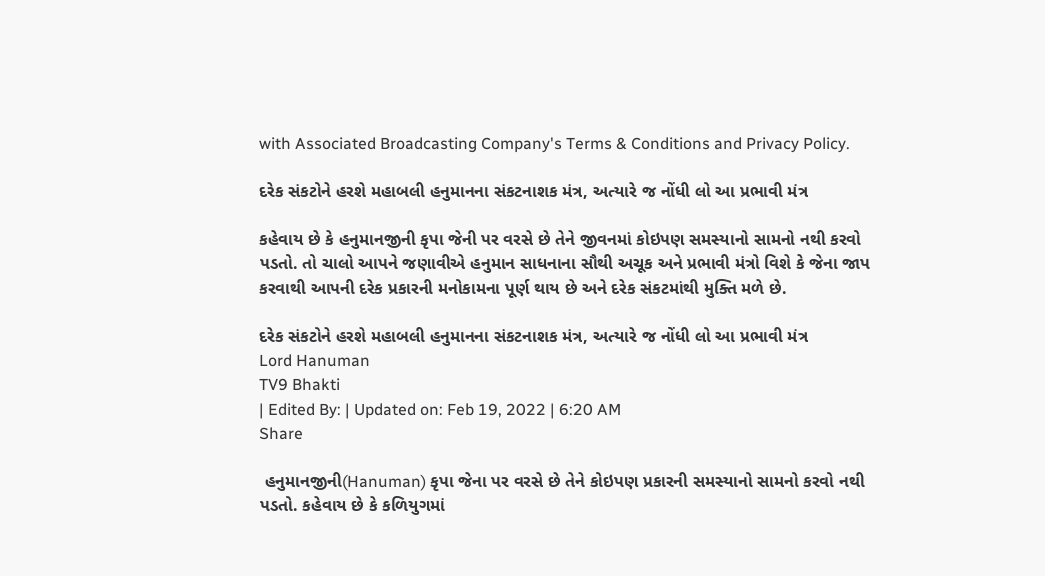with Associated Broadcasting Company's Terms & Conditions and Privacy Policy.

દરેક સંકટોને હરશે મહાબલી હનુમાનના સંકટનાશક મંત્ર, અત્યારે જ નોંધી લો આ પ્રભાવી મંત્ર

કહેવાય છે કે હનુમાનજીની કૃપા જેની પર વરસે છે તેને જીવનમાં કોઇપણ સમસ્યાનો સામનો નથી કરવો પડતો. તો ચાલો આપને જણાવીએ હનુમાન સાધનાના સૌથી અચૂક અને પ્રભાવી મંત્રો વિશે કે જેના જાપ કરવાથી આપની દરેક પ્રકારની મનોકામના પૂર્ણ થાય છે અને દરેક સંકટમાંથી મુક્તિ મળે છે.

દરેક સંકટોને હરશે મહાબલી હનુમાનના સંકટનાશક મંત્ર, અત્યારે જ નોંધી લો આ પ્રભાવી મંત્ર
Lord Hanuman
TV9 Bhakti
| Edited By: | Updated on: Feb 19, 2022 | 6:20 AM
Share

 હનુમાનજીની(Hanuman) કૃપા જેના પર વરસે છે તેને કોઇપણ પ્રકારની સમસ્યાનો સામનો કરવો નથી પડતો. કહેવાય છે કે કળિયુગમાં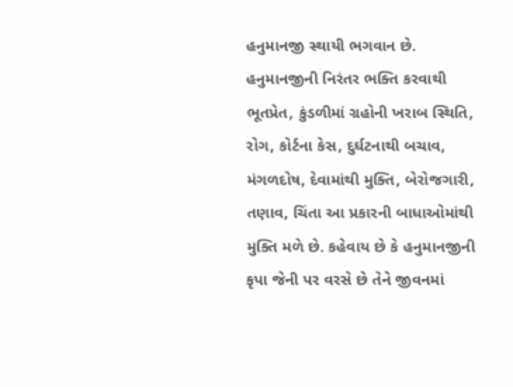હનુમાનજી સ્થાયી ભગવાન છે. હનુમાનજીની નિરંતર ભક્તિ કરવાથી ભૂતપ્રેત, કુંડળીમાં ગ્રહોની ખરાબ સ્થિતિ, રોગ, કોર્ટના કેસ, દુર્ઘટનાથી બચાવ, મંગળદોષ, દેવામાંથી મુક્તિ, બેરોજગારી, તણાવ, ચિંતા આ પ્રકારની બાધાઓમાંથી મુક્તિ મળે છે. કહેવાય છે કે હનુમાનજીની કૃપા જેની પર વરસે છે તેને જીવનમાં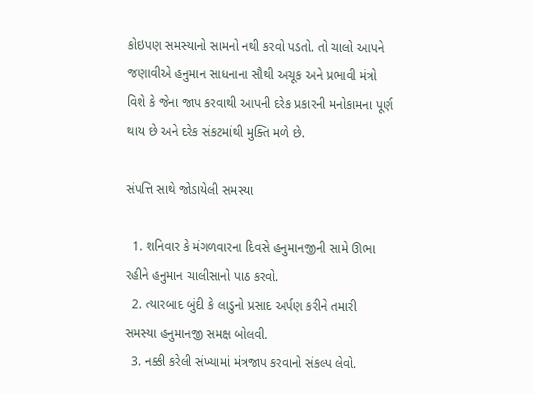કોઇપણ સમસ્યાનો સામનો નથી કરવો પડતો. તો ચાલો આપને જણાવીએ હનુમાન સાધનાના સૌથી અચૂક અને પ્રભાવી મંત્રો વિશે કે જેના જાપ કરવાથી આપની દરેક પ્રકારની મનોકામના પૂર્ણ થાય છે અને દરેક સંકટમાંથી મુક્તિ મળે છે.

સંપત્તિ સાથે જોડાયેલી સમસ્યા

  1. શનિવાર કે મંગળવારના દિવસે હનુમાનજીની સામે ઊભા રહીને હનુમાન ચાલીસાનો પાઠ કરવો.
  2. ત્યારબાદ બુંદી કે લાડુનો પ્રસાદ અર્પણ કરીને તમારી સમસ્યા હનુમાનજી સમક્ષ બોલવી.
  3. નક્કી કરેલી સંખ્યામાં મંત્રજાપ કરવાનો સંકલ્પ લેવો.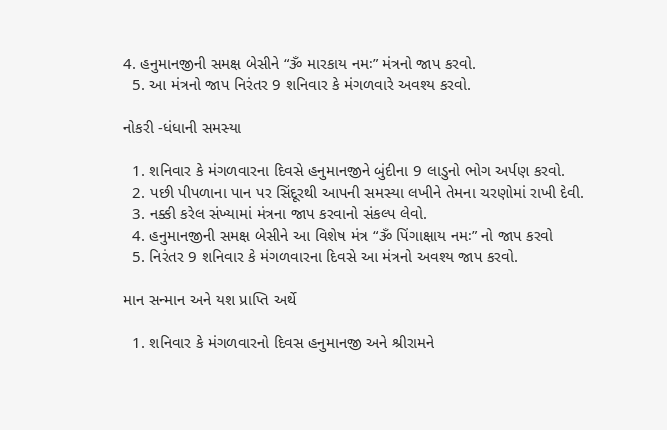4. હનુમાનજીની સમક્ષ બેસીને “ૐ મારકાય નમઃ” મંત્રનો જાપ કરવો.
  5. આ મંત્રનો જાપ નિરંતર 9 શનિવાર કે મંગળવારે અવશ્ય કરવો.

નોકરી -ધંધાની સમસ્યા

  1. શનિવાર કે મંગળવારના દિવસે હનુમાનજીને બુંદીના 9 લાડુનો ભોગ અર્પણ કરવો.
  2. પછી પીપળાના પાન પર સિંદૂરથી આપની સમસ્યા લખીને તેમના ચરણોમાં રાખી દેવી.
  3. નક્કી કરેલ સંખ્યામાં મંત્રના જાપ કરવાનો સંકલ્પ લેવો.
  4. હનુમાનજીની સમક્ષ બેસીને આ વિશેષ મંત્ર “ૐ પિંગાક્ષાય નમઃ” નો જાપ કરવો
  5. નિરંતર 9 શનિવાર કે મંગળવારના દિવસે આ મંત્રનો અવશ્ય જાપ કરવો.

માન સન્માન અને યશ પ્રાપ્તિ અર્થે

  1. શનિવાર કે મંગળવારનો દિવસ હનુમાનજી અને શ્રીરામને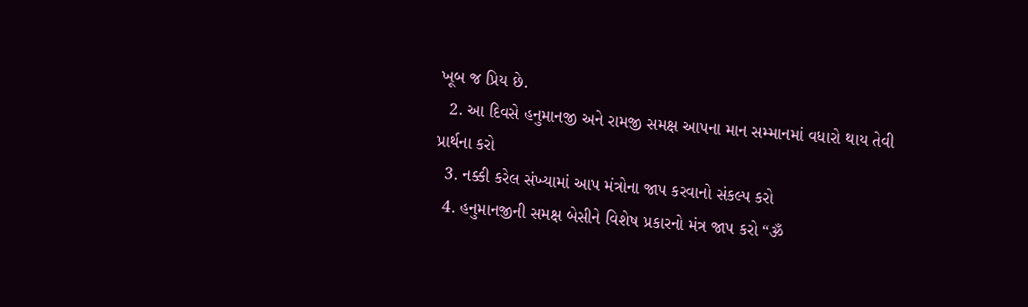ખૂબ જ પ્રિય છે.
  2. આ દિવસે હનુમાનજી અને રામજી સમક્ષ આપના માન સમ્માનમાં વધારો થાય તેવી પ્રાર્થના કરો
  3. નક્કી કરેલ સંખ્યામાં આપ મંત્રોના જાપ કરવાનો સંકલ્પ કરો
  4. હનુમાનજીની સમક્ષ બેસીને વિશેષ પ્રકારનો મંત્ર જાપ કરો “ૐ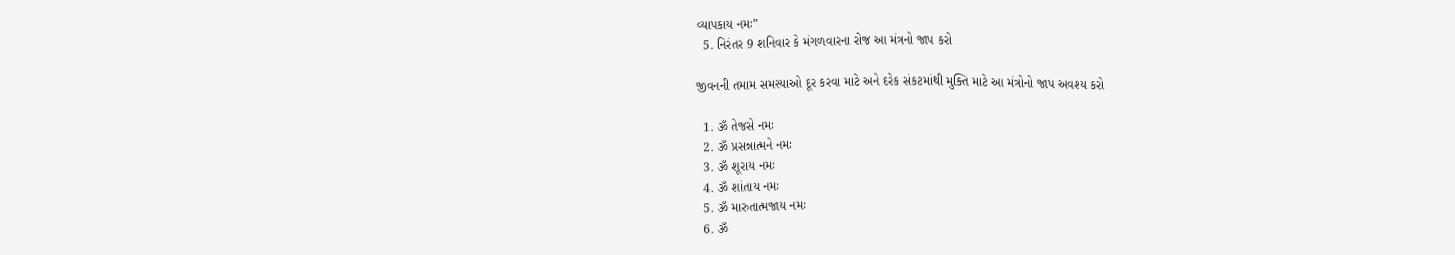વ્યાપકાય નમઃ”
  5. નિરંતર 9 શનિવાર કે મંગળવારના રોજ આ મંત્રનો જાપ કરો

જીવનની તમામ સમસ્યાઓ દૂર કરવા માટે અને દરેક સંકટમાંથી મુક્તિ માટે આ મંત્રોનો જાપ અવશ્ય કરો

  1. ૐ તેજસે નમઃ
  2. ૐ પ્રસન્નાત્મને નમઃ
  3. ૐ શૂરાય નમઃ
  4. ૐ શાંતાય નમઃ
  5. ૐ મારુતાત્મજાય નમઃ
  6. ૐ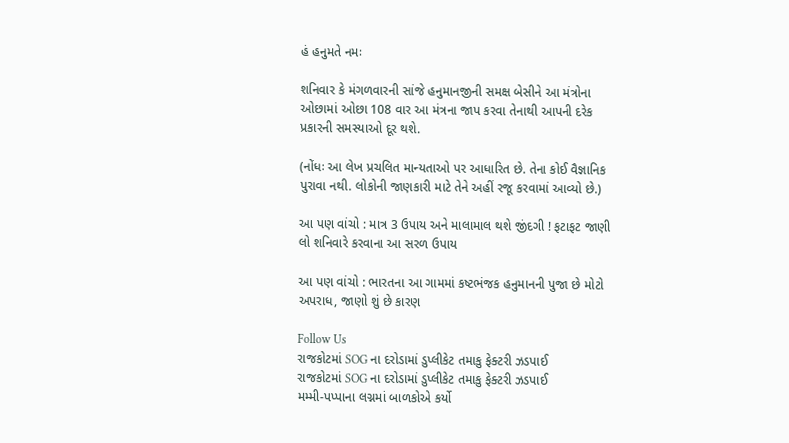હં હનુમતે નમઃ

શનિવાર કે મંગળવારની સાંજે હનુમાનજીની સમક્ષ બેસીને આ મંત્રોના ઓછામાં ઓછા 108 વાર આ મંત્રના જાપ કરવા તેનાથી આપની દરેક પ્રકારની સમસ્યાઓ દૂર થશે.

(નોંધઃ આ લેખ પ્રચલિત માન્યતાઓ પર આધારિત છે. તેના કોઈ વૈજ્ઞાનિક પુરાવા નથી. લોકોની જાણકારી માટે તેને અહીં રજૂ કરવામાં આવ્યો છે.)

આ પણ વાંચો : માત્ર 3 ઉપાય અને માલામાલ થશે જીંદગી ! ફટાફટ જાણી લો શનિવારે કરવાના આ સરળ ઉપાય

આ પણ વાંચો : ભારતના આ ગામમાં કષ્ટભંજક હનુમાનની પુજા છે મોટો અપરાધ, જાણો શું છે કારણ

Follow Us
રાજકોટમાં SOG ના દરોડામાં ડુપ્લીકેટ તમાકુ ફેક્ટરી ઝડપાઈ
રાજકોટમાં SOG ના દરોડામાં ડુપ્લીકેટ તમાકુ ફેક્ટરી ઝડપાઈ
મમ્મી-પપ્પાના લગ્નમાં બાળકોએ કર્યો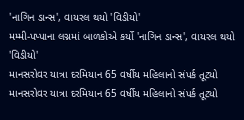'નાગિન ડાન્સ', વાયરલ થયો 'વિડીયો'
મમ્મી-પપ્પાના લગ્નમાં બાળકોએ કર્યો 'નાગિન ડાન્સ', વાયરલ થયો 'વિડીયો'
માનસરોવર યાત્રા દરમિયાન 65 વર્ષીય મહિલાનો સંપર્ક તૂટ્યો
માનસરોવર યાત્રા દરમિયાન 65 વર્ષીય મહિલાનો સંપર્ક તૂટ્યો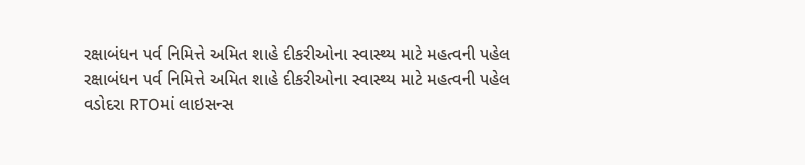રક્ષાબંધન પર્વ નિમિત્તે અમિત શાહે દીકરીઓના સ્વાસ્થ્ય માટે મહત્વની પહેલ
રક્ષાબંધન પર્વ નિમિત્તે અમિત શાહે દીકરીઓના સ્વાસ્થ્ય માટે મહત્વની પહેલ
વડોદરા RTOમાં લાઇસન્સ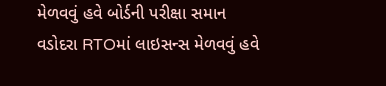મેળવવું હવે બોર્ડની પરીક્ષા સમાન
વડોદરા RTOમાં લાઇસન્સ મેળવવું હવે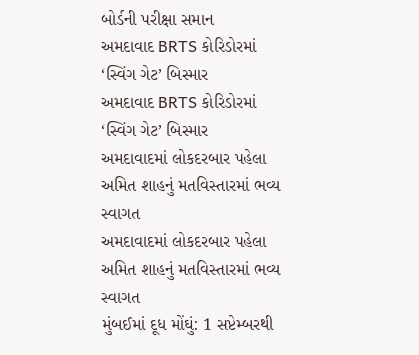બોર્ડની પરીક્ષા સમાન
અમદાવાદ BRTS કોરિડોરમાં ‘સ્વિંગ ગેટ’ બિસ્માર
અમદાવાદ BRTS કોરિડોરમાં ‘સ્વિંગ ગેટ’ બિસ્માર
અમદાવાદમાં લોકદરબાર પહેલા અમિત શાહનું મતવિસ્તારમાં ભવ્ય સ્વાગત
અમદાવાદમાં લોકદરબાર પહેલા અમિત શાહનું મતવિસ્તારમાં ભવ્ય સ્વાગત
મુંબઈમાં દૂધ મોંઘું: 1 સપ્ટેમ્બરથી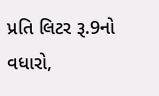પ્રતિ લિટર રૂ.9નો વધારો,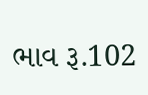ભાવ રૂ.102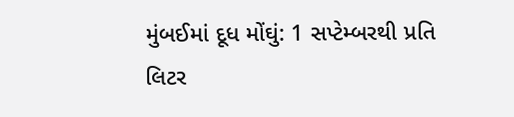મુંબઈમાં દૂધ મોંઘું: 1 સપ્ટેમ્બરથી પ્રતિ લિટર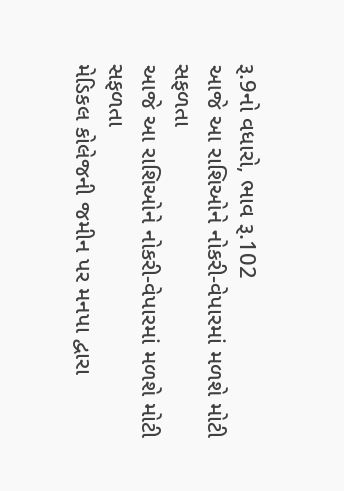રૂ.9નો વધારો, ભાવ રૂ.102
આજે આ રાશિઓને નોકરી-વેપારમાં મળશે મોટી સફળતા
આજે આ રાશિઓને નોકરી-વેપારમાં મળશે મોટી સફળતા
મેડિકલ કોલેજની જમીન પર મનપા દ્વારા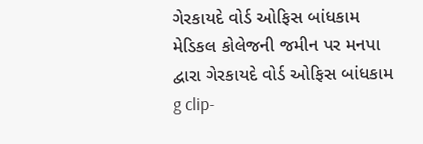ગેરકાયદે વોર્ડ ઓફિસ બાંધકામ
મેડિકલ કોલેજની જમીન પર મનપા દ્વારા ગેરકાયદે વોર્ડ ઓફિસ બાંધકામ
g clip-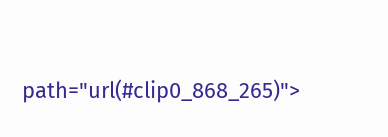path="url(#clip0_868_265)">